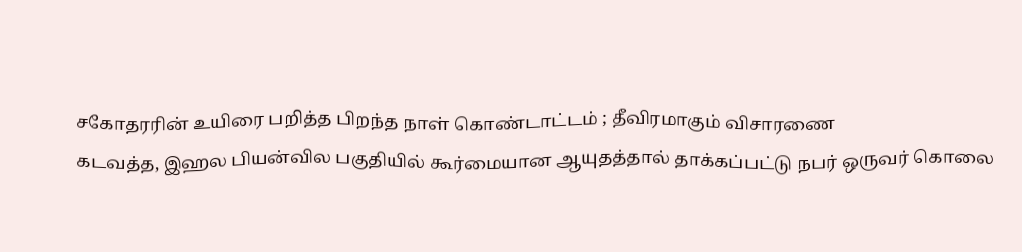சகோதரரின் உயிரை பறித்த பிறந்த நாள் கொண்டாட்டம் ; தீவிரமாகும் விசாரணை
கடவத்த, இஹல பியன்வில பகுதியில் கூர்மையான ஆயுதத்தால் தாக்கப்பட்டு நபர் ஒருவர் கொலை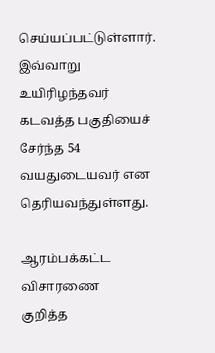செய்யப்பட்டுள்ளார்.
இவ்வாறு உயிரிழந்தவர் கடவத்த பகுதியைச் சேர்ந்த 54 வயதுடையவர் என தெரியவந்துள்ளது.

ஆரம்பக்கட்ட விசாரணை
குறித்த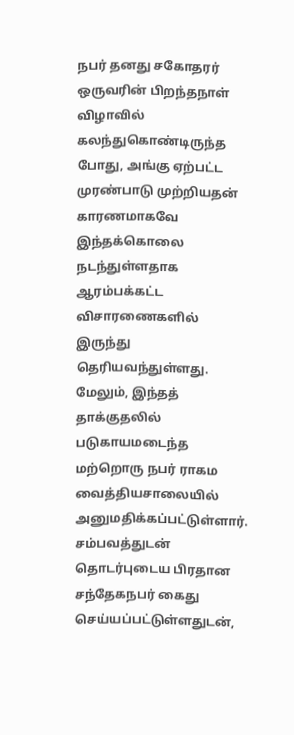நபர் தனது சகோதரர் ஒருவரின் பிறந்தநாள் விழாவில் கலந்துகொண்டிருந்த போது, அங்கு ஏற்பட்ட முரண்பாடு முற்றியதன் காரணமாகவே இந்தக்கொலை நடந்துள்ளதாக ஆரம்பக்கட்ட விசாரணைகளில் இருந்து தெரியவந்துள்ளது.
மேலும், இந்தத் தாக்குதலில் படுகாயமடைந்த மற்றொரு நபர் ராகம வைத்தியசாலையில் அனுமதிக்கப்பட்டுள்ளார்.
சம்பவத்துடன் தொடர்புடைய பிரதான சந்தேகநபர் கைது செய்யப்பட்டுள்ளதுடன்,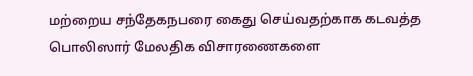மற்றைய சந்தேகநபரை கைது செய்வதற்காக கடவத்த பொலிஸார் மேலதிக விசாரணைகளை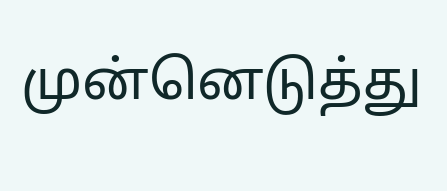முன்னெடுத்து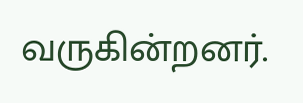வருகின்றனர்.